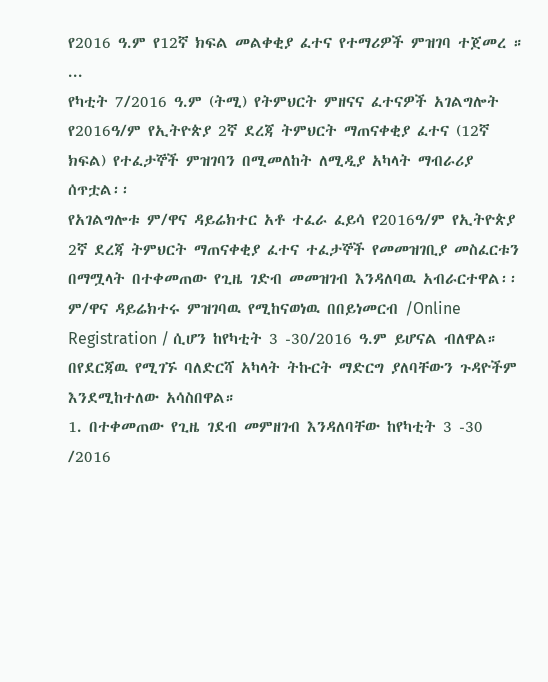የ2016 ዓ.ም የ12ኛ ክፍል መልቀቂያ ፈተና የተማሪዎች ምዝገባ ተጀመረ ።
...
የካቲት 7/2016 ዓ.ም (ትሚ) የትምህርት ምዘናና ፈተናዎች አገልግሎት የ2016ዓ/ም የኢትዮጵያ 2ኛ ደረጃ ትምህርት ማጠናቀቂያ ፈተና (12ኛ ክፍል) የተፈታኞች ምዝገባን በሚመለከት ለሚዲያ አካላት ማብራሪያ ሰጥቷል፡፡
የአገልግሎቱ ም/ዋና ዳይሬክተር አቶ ተፈራ ፈይሳ የ2016ዓ/ም የኢትዮጵያ 2ኛ ደረጃ ትምህርት ማጠናቀቂያ ፈተና ተፈታኞች የመመዝገቢያ መስፈርቱን በማሟላት በተቀመጠው የጊዜ ገድብ መመዝገብ እንዳለባዉ አብራርተዋል፡፡
ም/ዋና ዳይሬክተሩ ምዝገባዉ የሚከናወነዉ በበይነመርብ /Online Registration / ሲሆን ከየካቲት 3 -30/2016 ዓ.ም ይሆናል ብለዋል።
በየደርጃዉ የሚገኙ ባለድርሻ አካላት ትኩርት ማድርግ ያለባቸውን ጉዳዮችም እንደሚከተለው አሳስበዋል።
1. በተቀመጠው የጊዜ ገደብ መምዘገብ እንዳለባቸው ከየካቲት 3 -30 /2016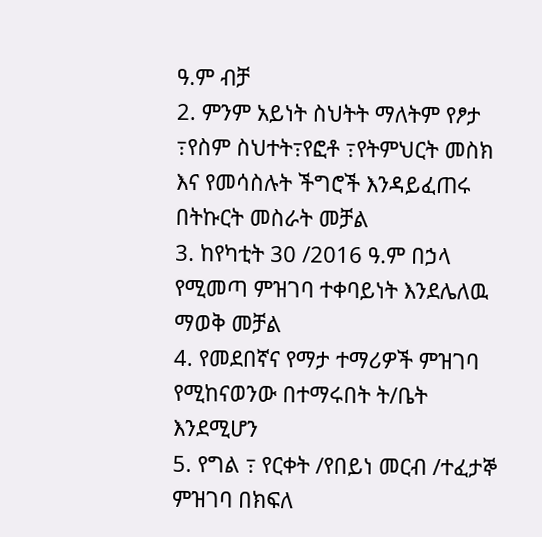ዓ.ም ብቻ
2. ምንም አይነት ስህትት ማለትም የፆታ ߹የስም ስህተት߹የፎቶ ߹የትምህርት መስክ እና የመሳስሉት ችግሮች እንዳይፈጠሩ በትኩርት መስራት መቻል
3. ከየካቲት 30 /2016 ዓ.ም በኃላ የሚመጣ ምዝገባ ተቀባይነት እንደሌለዉ ማወቅ መቻል
4. የመደበኛና የማታ ተማሪዎች ምዝገባ የሚከናወንው በተማሩበት ት/ቤት እንደሚሆን
5. የግል ߹ የርቀት /የበይነ መርብ /ተፈታኞ ምዝገባ በክፍለ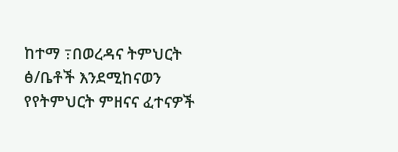ከተማ ߹በወረዳና ትምህርት ፅ/ቤቶች እንደሚከናወን የየትምህርት ምዘናና ፈተናዎች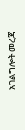አገልግሎት መረጃ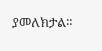ያመለክታል።